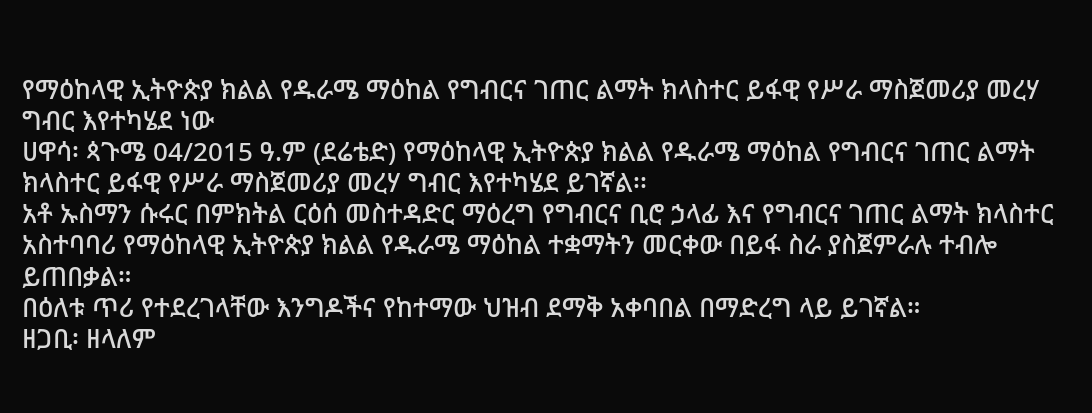የማዕከላዊ ኢትዮጵያ ክልል የዱራሜ ማዕከል የግብርና ገጠር ልማት ክላስተር ይፋዊ የሥራ ማስጀመሪያ መረሃ ግብር እየተካሄደ ነው
ሀዋሳ፡ ጳጉሜ 04/2015 ዓ.ም (ደሬቴድ) የማዕከላዊ ኢትዮጵያ ክልል የዱራሜ ማዕከል የግብርና ገጠር ልማት ክላስተር ይፋዊ የሥራ ማስጀመሪያ መረሃ ግብር እየተካሄደ ይገኛል፡፡
አቶ ኡስማን ሱሩር በምክትል ርዕሰ መስተዳድር ማዕረግ የግብርና ቢሮ ኃላፊ እና የግብርና ገጠር ልማት ክላስተር አስተባባሪ የማዕከላዊ ኢትዮጵያ ክልል የዱራሜ ማዕከል ተቋማትን መርቀው በይፋ ስራ ያስጀምራሉ ተብሎ ይጠበቃል።
በዕለቱ ጥሪ የተደረገላቸው እንግዶችና የከተማው ህዝብ ደማቅ አቀባበል በማድረግ ላይ ይገኛል።
ዘጋቢ፡ ዘላለም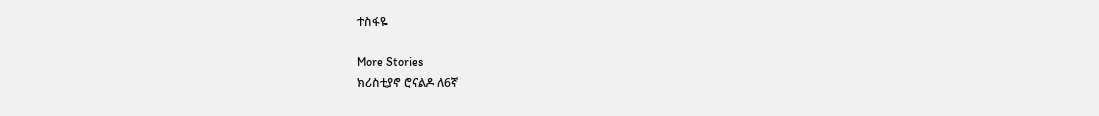ተስፋዬ

More Stories
ክሪስቲያኖ ሮናልዶ ለ6ኛ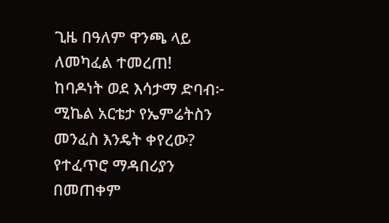ጊዜ በዓለም ዋንጫ ላይ ለመካፈል ተመረጠ!
ከባዶነት ወደ እሳታማ ድባብ፦ ሚኬል አርቴታ የኤምሬትስን መንፈስ እንዴት ቀየረው?
የተፈጥሮ ማዳበሪያን በመጠቀም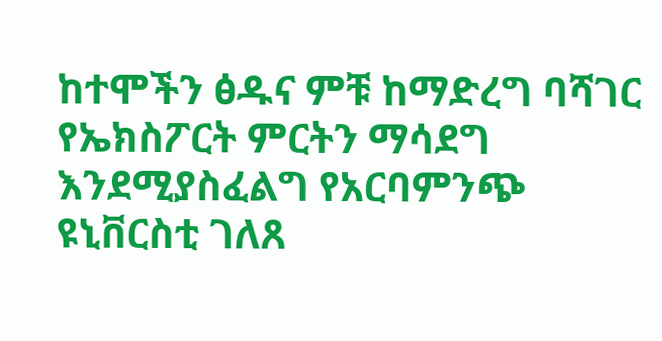ከተሞችን ፅዱና ምቹ ከማድረግ ባሻገር የኤክስፖርት ምርትን ማሳደግ እንደሚያስፈልግ የአርባምንጭ ዩኒቨርስቲ ገለጸ